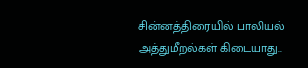சின்னத்திரையில் பாலியல் அத்துமீறல்கள் கிடையாது..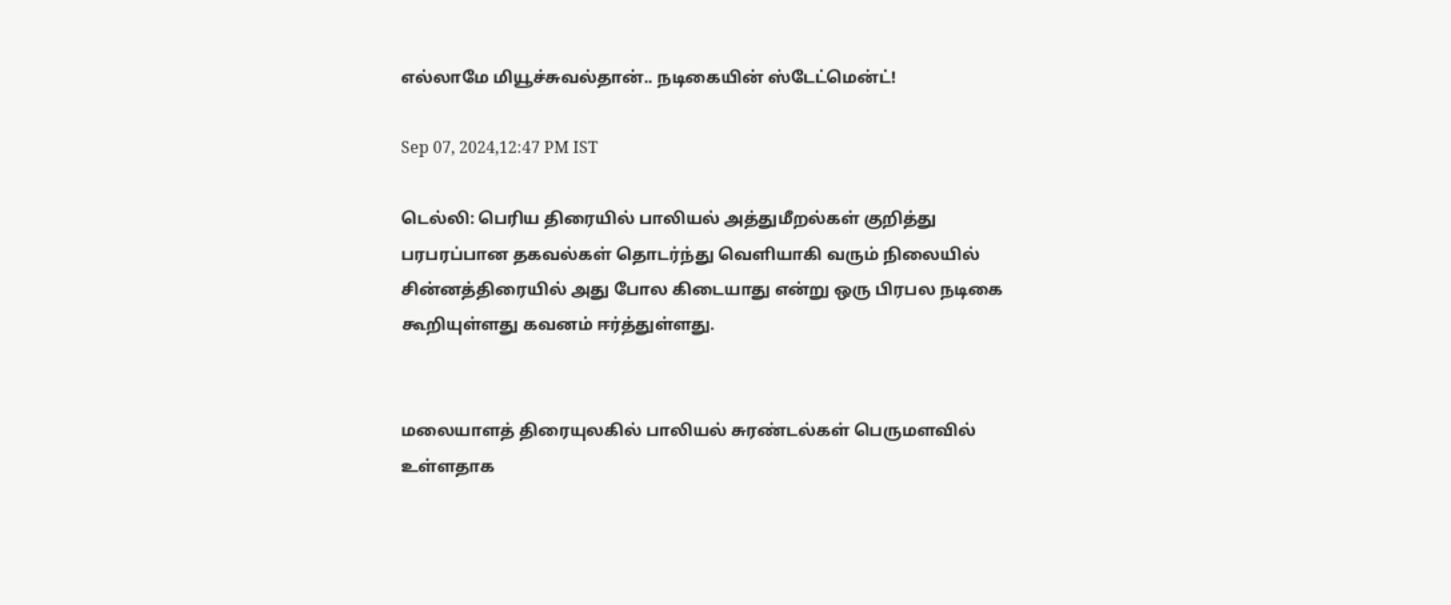எல்லாமே மியூச்சுவல்தான்.. நடிகையின் ஸ்டேட்மென்ட்!

Sep 07, 2024,12:47 PM IST

டெல்லி: பெரிய திரையில் பாலியல் அத்துமீறல்கள் குறித்து பரபரப்பான தகவல்கள் தொடர்ந்து வெளியாகி வரும் நிலையில் சின்னத்திரையில் அது போல கிடையாது என்று ஒரு பிரபல நடிகை கூறியுள்ளது கவனம் ஈர்த்துள்ளது.


மலையாளத் திரையுலகில் பாலியல் சுரண்டல்கள் பெருமளவில் உள்ளதாக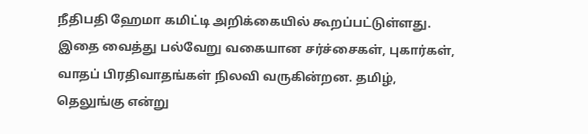நீதிபதி ஹேமா கமிட்டி அறிக்கையில் கூறப்பட்டுள்ளது. இதை வைத்து பல்வேறு வகையான சர்ச்சைகள், புகார்கள், வாதப் பிரதிவாதங்கள் நிலவி வருகின்றன. தமிழ், தெலுங்கு என்று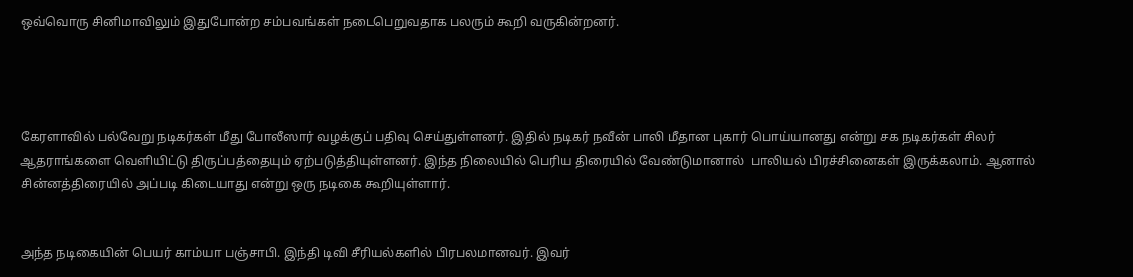ஒவ்வொரு சினிமாவிலும் இதுபோன்ற சம்பவங்கள் நடைபெறுவதாக பலரும் கூறி வருகின்றனர்.




கேரளாவில் பல்வேறு நடிகர்கள் மீது போலீஸார் வழக்குப் பதிவு செய்துள்ளனர். இதில் நடிகர் நவீன் பாலி மீதான புகார் பொய்யானது என்று சக நடிகர்கள் சிலர் ஆதராங்களை வெளியிட்டு திருப்பத்தையும் ஏற்படுத்தியுள்ளனர். இந்த நிலையில் பெரிய திரையில் வேண்டுமானால்  பாலியல் பிரச்சினைகள் இருக்கலாம். ஆனால் சின்னத்திரையில் அப்படி கிடையாது என்று ஒரு நடிகை கூறியுள்ளார்.


அந்த நடிகையின் பெயர் காம்யா பஞ்சாபி. இந்தி டிவி சீரியல்களில் பிரபலமானவர். இவர்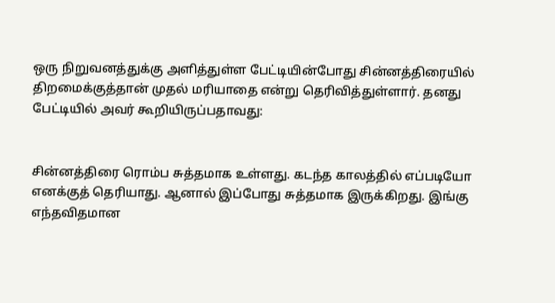ஒரு நிறுவனத்துக்கு அளித்துள்ள பேட்டியின்போது சின்னத்திரையில் திறமைக்குத்தான் முதல் மரியாதை என்று தெரிவித்துள்ளார். தனது பேட்டியில் அவர் கூறியிருப்பதாவது:


சின்னத்திரை ரொம்ப சுத்தமாக உள்ளது. கடந்த காலத்தில் எப்படியோ எனக்குத் தெரியாது. ஆனால் இப்போது சுத்தமாக இருக்கிறது. இங்கு எந்தவிதமான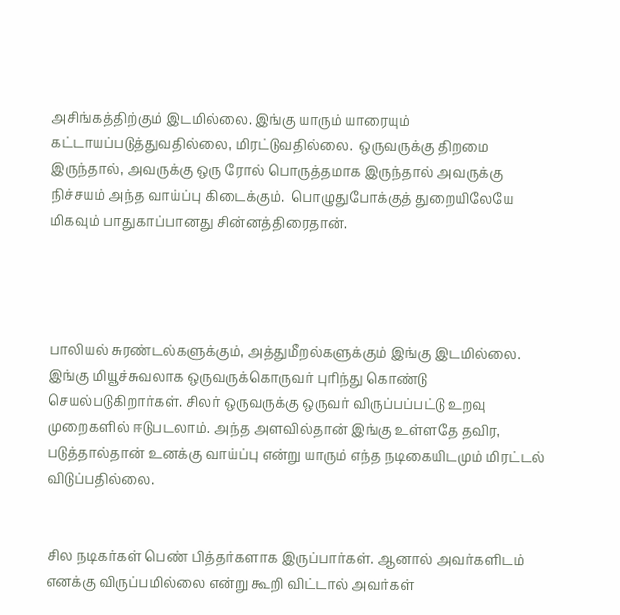அசிங்கத்திற்கும் இடமில்லை. இங்கு யாரும் யாரையும் கட்டாயப்படுத்துவதில்லை, மிரட்டுவதில்லை.  ஒருவருக்கு திறமை இருந்தால், அவருக்கு ஒரு ரோல் பொருத்தமாக இருந்தால் அவருக்கு நிச்சயம் அந்த வாய்ப்பு கிடைக்கும்.  பொழுதுபோக்குத் துறையிலேயே மிகவும் பாதுகாப்பானது சின்னத்திரைதான்.




பாலியல் சுரண்டல்களுக்கும், அத்துமீறல்களுக்கும் இங்கு இடமில்லை. இங்கு மியூச்சுவலாக ஒருவருக்கொருவர் புரிந்து கொண்டு செயல்படுகிறார்கள். சிலர் ஒருவருக்கு ஒருவர் விருப்பப்பட்டு உறவு முறைகளில் ஈடுபடலாம். அந்த அளவில்தான் இங்கு உள்ளதே தவிர, படுத்தால்தான் உனக்கு வாய்ப்பு என்று யாரும் எந்த நடிகையிடமும் மிரட்டல் விடுப்பதில்லை.


சில நடிகர்கள் பெண் பித்தர்களாக இருப்பார்கள். ஆனால் அவர்களிடம் எனக்கு விருப்பமில்லை என்று கூறி விட்டால் அவர்கள்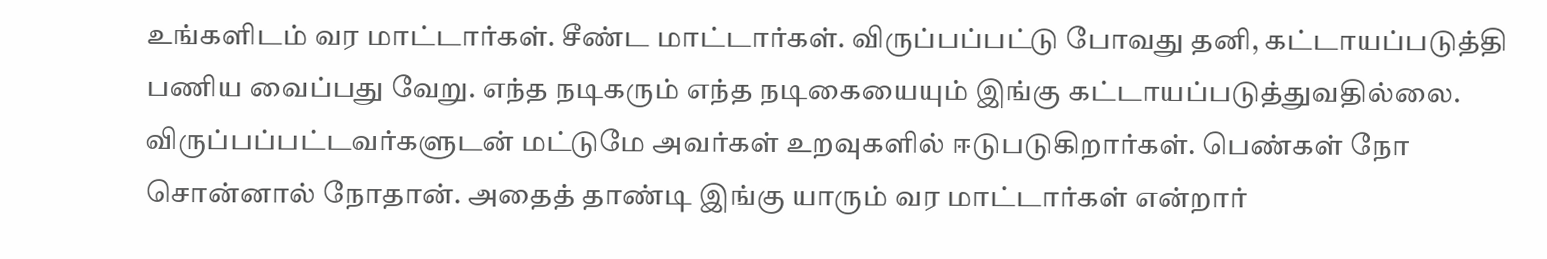உங்களிடம் வர மாட்டார்கள். சீண்ட மாட்டார்கள். விருப்பப்பட்டு போவது தனி, கட்டாயப்படுத்தி பணிய வைப்பது வேறு. எந்த நடிகரும் எந்த நடிகையையும் இங்கு கட்டாயப்படுத்துவதில்லை. விருப்பப்பட்டவர்களுடன் மட்டுமே அவர்கள் உறவுகளில் ஈடுபடுகிறார்கள். பெண்கள் நோ சொன்னால் நோதான். அதைத் தாண்டி இங்கு யாரும் வர மாட்டார்கள் என்றார்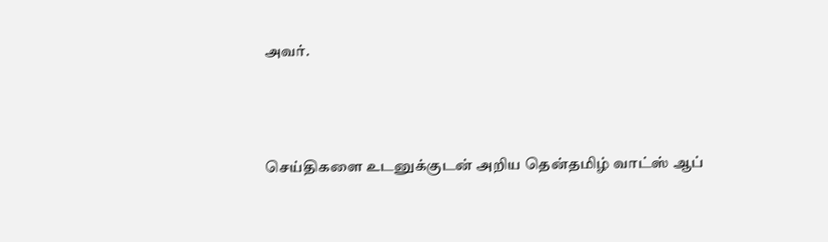அவர்.




செய்திகளை உடனுக்குடன் அறிய தென்தமிழ் வாட்ஸ் ஆப்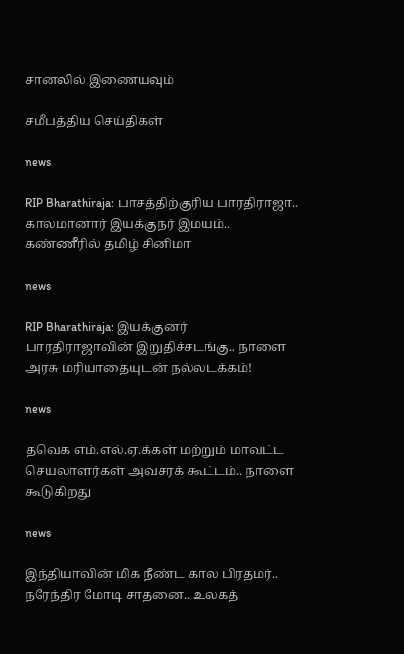சானலில் இணையவும்

சமீபத்திய செய்திகள்

news

RIP Bharathiraja: பாசத்திற்குரிய பாரதிராஜா.. காலமானார் இயக்குநர் இமயம்.. கண்ணீரில் தமிழ் சினிமா

news

RIP Bharathiraja: இயக்குனர் பாரதிராஜாவின் இறுதிச்சடங்கு.. நாளை அரசு மரியாதையுடன் நல்லடக்கம்!

news

தவெக எம்.எல்.ஏ.க்கள் மற்றும் மாவட்ட செயலாளர்கள் அவசரக் கூட்டம்.. நாளை கூடுகிறது

news

இந்தியாவின் மிக நீண்ட கால பிரதமர்.. நரேந்திர மோடி சாதனை.. உலகத்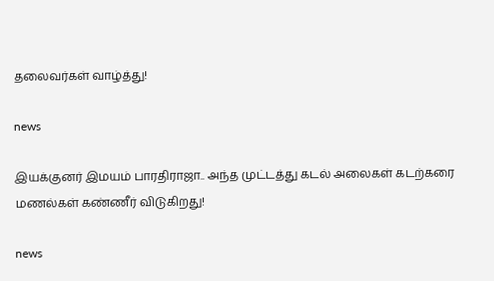தலைவர்கள் வாழ்த்து!

news

இயக்குனர் இமயம் பாரதிராஜா.. அந்த முட்டத்து கடல் அலைகள் கடற்கரை மணல்கள் கண்ணீர் விடுகிறது!

news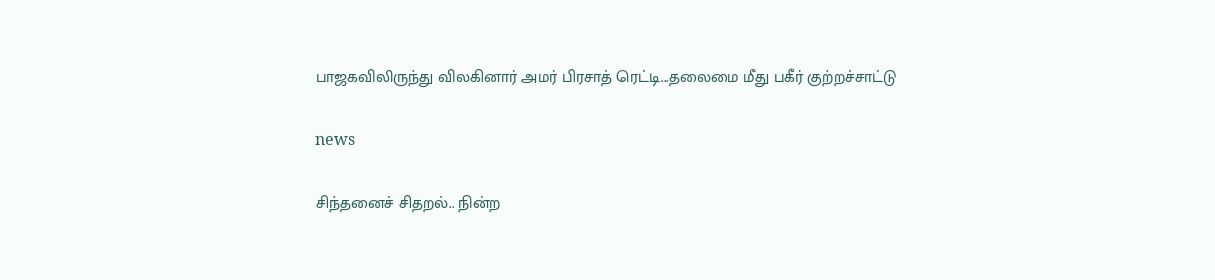பாஜகவிலிருந்து விலகினார் அமர் பிரசாத் ரெட்டி...தலைமை மீது பகீர் குற்றச்சாட்டு

news

சிந்தனைச் சிதறல்.. நின்ற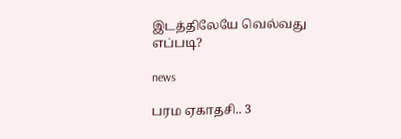இடத்திலேயே வெல்வது எப்படி?

news

பரம ஏகாதசி.. 3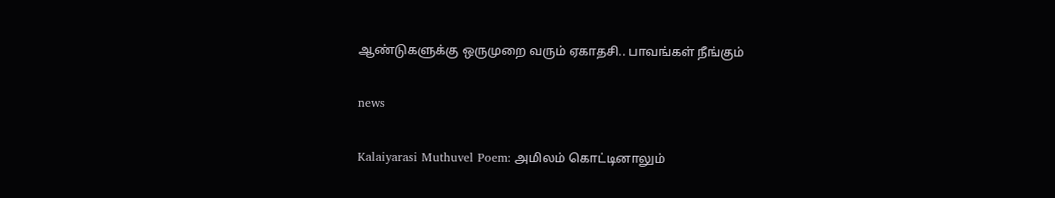ஆண்டுகளுக்கு ஒருமுறை வரும் ஏகாதசி.. பாவங்கள் நீங்கும்

news

Kalaiyarasi Muthuvel Poem: அமிலம் கொட்டினாலும்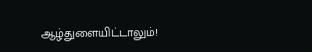ஆழ்துளையிட்டாலும்!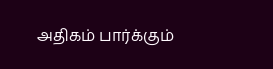அதிகம் பார்க்கும்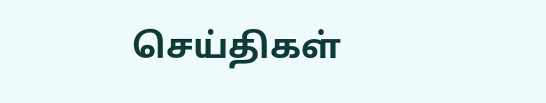செய்திகள்